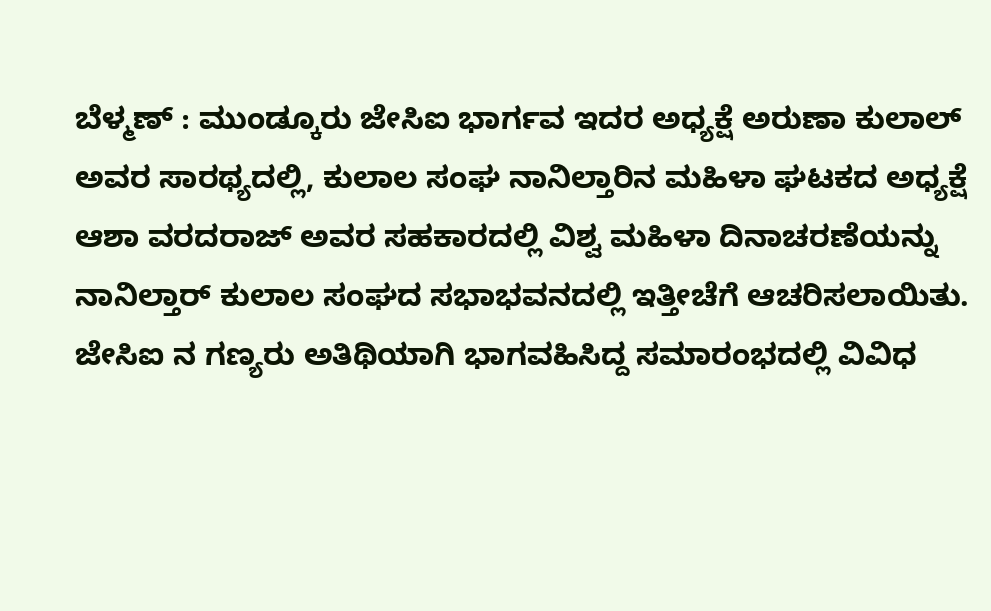ಬೆಳ್ಮಣ್ : ಮುಂಡ್ಕೂರು ಜೇಸಿಐ ಭಾರ್ಗವ ಇದರ ಅಧ್ಯಕ್ಷೆ ಅರುಣಾ ಕುಲಾಲ್ ಅವರ ಸಾರಥ್ಯದಲ್ಲಿ, ಕುಲಾಲ ಸಂಘ ನಾನಿಲ್ತಾರಿನ ಮಹಿಳಾ ಘಟಕದ ಅಧ್ಯಕ್ಷೆ ಆಶಾ ವರದರಾಜ್ ಅವರ ಸಹಕಾರದಲ್ಲಿ ವಿಶ್ವ ಮಹಿಳಾ ದಿನಾಚರಣೆಯನ್ನು ನಾನಿಲ್ತಾರ್ ಕುಲಾಲ ಸಂಘದ ಸಭಾಭವನದಲ್ಲಿ ಇತ್ತೀಚೆಗೆ ಆಚರಿಸಲಾಯಿತು. ಜೇಸಿಐ ನ ಗಣ್ಯರು ಅತಿಥಿಯಾಗಿ ಭಾಗವಹಿಸಿದ್ದ ಸಮಾರಂಭದಲ್ಲಿ ವಿವಿಧ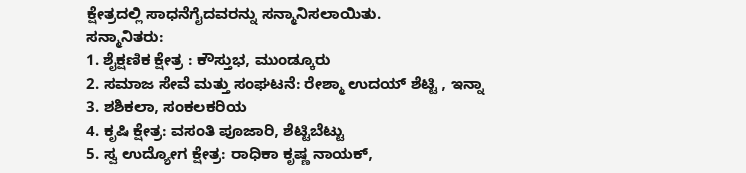ಕ್ಷೇತ್ರದಲ್ಲಿ ಸಾಧನೆಗೈದವರನ್ನು ಸನ್ಮಾನಿಸಲಾಯಿತು.
ಸನ್ಮಾನಿತರು:
1. ಶೈಕ್ಷಣಿಕ ಕ್ಷೇತ್ರ : ಕೌಸ್ತುಭ, ಮುಂಡ್ಕೂರು
2. ಸಮಾಜ ಸೇವೆ ಮತ್ತು ಸಂಘಟನೆ: ರೇಶ್ಮಾ ಉದಯ್ ಶೆಟ್ಟಿ , ಇನ್ನಾ
3. ಶಶಿಕಲಾ, ಸಂಕಲಕರಿಯ
4. ಕೃಷಿ ಕ್ಷೇತ್ರ: ವಸಂತಿ ಪೂಜಾರಿ, ಶೆಟ್ಟಿಬೆಟ್ಟು
5. ಸ್ವ ಉದ್ಯೋಗ ಕ್ಷೇತ್ರ: ರಾಧಿಕಾ ಕೃಷ್ಣ ನಾಯಕ್,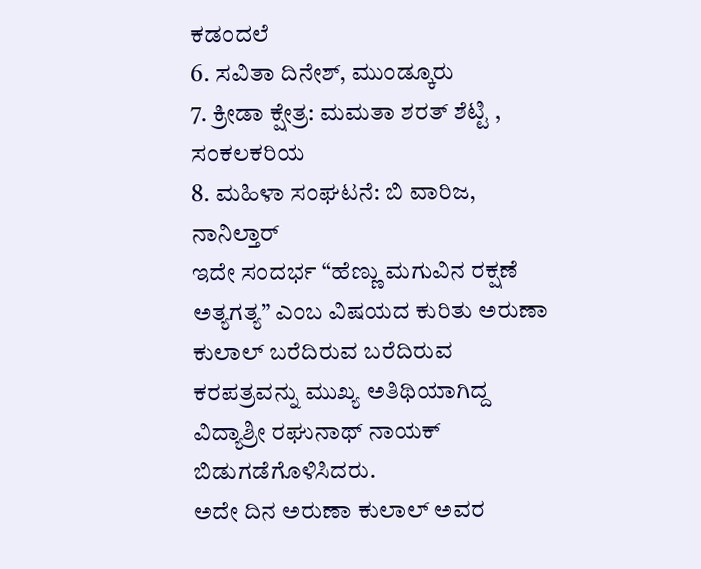ಕಡಂದಲೆ
6. ಸವಿತಾ ದಿನೇಶ್, ಮುಂಡ್ಕೂರು
7. ಕ್ರೀಡಾ ಕ್ಷೇತ್ರ: ಮಮತಾ ಶರತ್ ಶೆಟ್ಟಿ , ಸಂಕಲಕರಿಯ
8. ಮಹಿಳಾ ಸಂಘಟನೆ: ಬಿ ವಾರಿಜ, ನಾನಿಲ್ತಾರ್
ಇದೇ ಸಂದರ್ಭ “ಹೆಣ್ಣು ಮಗುವಿನ ರಕ್ಷಣೆ ಅತ್ಯಗತ್ಯ” ಎಂಬ ವಿಷಯದ ಕುರಿತು ಅರುಣಾ ಕುಲಾಲ್ ಬರೆದಿರುವ ಬರೆದಿರುವ ಕರಪತ್ರವನ್ನು ಮುಖ್ಯ ಅತಿಥಿಯಾಗಿದ್ದ ವಿದ್ಯಾಶ್ರೀ ರಘುನಾಥ್ ನಾಯಕ್ ಬಿಡುಗಡೆಗೊಳಿಸಿದರು.
ಅದೇ ದಿನ ಅರುಣಾ ಕುಲಾಲ್ ಅವರ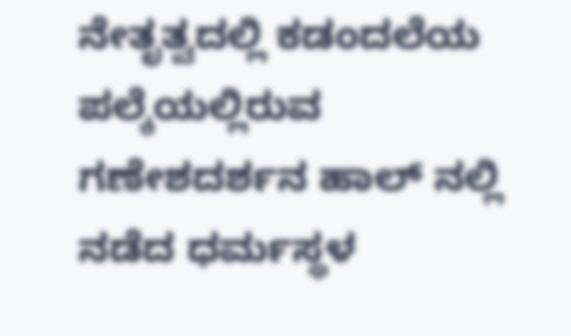ನೇತೃತ್ವದಲ್ಲಿ ಕಡಂದಲೆಯ ಪಲ್ಕೆಯಲ್ಲಿರುವ ಗಣೇಶದರ್ಶನ ಹಾಲ್ ನಲ್ಲಿ ನಡೆದ ಧರ್ಮಸ್ಥಳ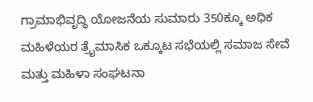ಗ್ರಾಮಾಭಿವೃದ್ಧಿ ಯೋಜನೆಯ ಸುಮಾರು 350ಕ್ಕೂ ಅಧಿಕ ಮಹಿಳೆಯರ ತ್ರೈಮಾಸಿಕ ಒಕ್ಕೂಟ ಸಭೆಯಲ್ಲಿ ಸಮಾಜ ಸೇವೆ ಮತ್ತು ಮಹಿಳಾ ಸಂಘಟನಾ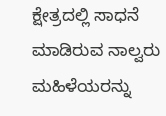ಕ್ಷೇತ್ರದಲ್ಲಿ ಸಾಧನೆ ಮಾಡಿರುವ ನಾಲ್ವರು ಮಹಿಳೆಯರನ್ನು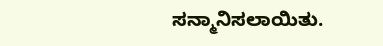ಸನ್ಮಾನಿಸಲಾಯಿತು.